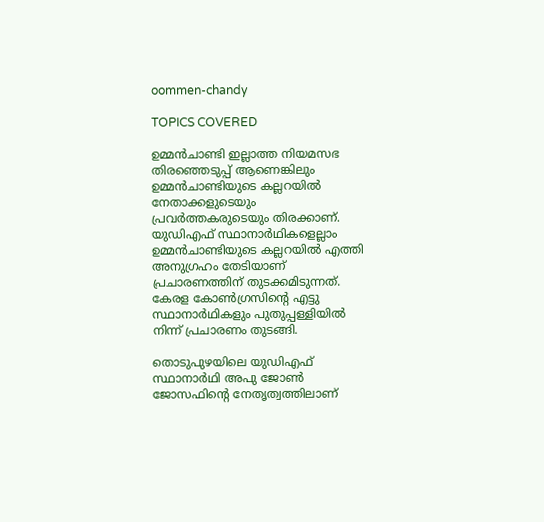oommen-chandy

TOPICS COVERED

ഉമ്മൻചാണ്ടി ഇല്ലാത്ത നിയമസഭ തിരഞ്ഞെടുപ്പ് ആണെങ്കിലും ഉമ്മൻചാണ്ടിയുടെ കല്ലറയിൽ നേതാക്കളുടെയും പ്രവർത്തകരുടെയും തിരക്കാണ്. യുഡിഎഫ് സ്ഥാനാർഥികളെല്ലാം ഉമ്മൻചാണ്ടിയുടെ കല്ലറയിൽ എത്തി അനുഗ്രഹം തേടിയാണ് പ്രചാരണത്തിന് തുടക്കമിടുന്നത്. കേരള കോൺഗ്രസിന്റെ എട്ടു സ്ഥാനാർഥികളും പുതുപ്പള്ളിയിൽ നിന്ന് പ്രചാരണം തുടങ്ങി.

തൊടുപുഴയിലെ യുഡിഎഫ് സ്ഥാനാർഥി അപു ജോൺ ജോസഫിൻ്റെ നേതൃത്വത്തിലാണ്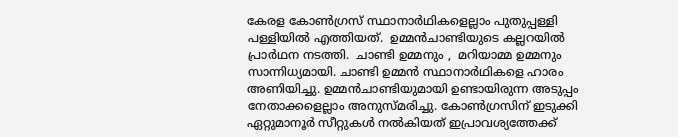കേരള കോൺഗ്രസ് സ്ഥാനാർഥികളെല്ലാം പുതുപ്പള്ളി പള്ളിയിൽ എത്തിയത്.  ഉമ്മൻചാണ്ടിയുടെ കല്ലറയിൽ പ്രാർഥന നടത്തി.  ചാണ്ടി ഉമ്മനും ,  മറിയാമ്മ ഉമ്മനും  സാന്നിധ്യമായി. ചാണ്ടി ഉമ്മൻ സ്ഥാനാർഥികളെ ഹാരം അണിയിച്ചു. ഉമ്മൻചാണ്ടിയുമായി ഉണ്ടായിരുന്ന അടുപ്പം നേതാക്കളെല്ലാം അനുസ്മരിച്ചു. കോൺഗ്രസിന് ഇടുക്കി ഏറ്റുമാനൂർ സീറ്റുകൾ നൽകിയത് ഇപ്രാവശ്യത്തേക്ക്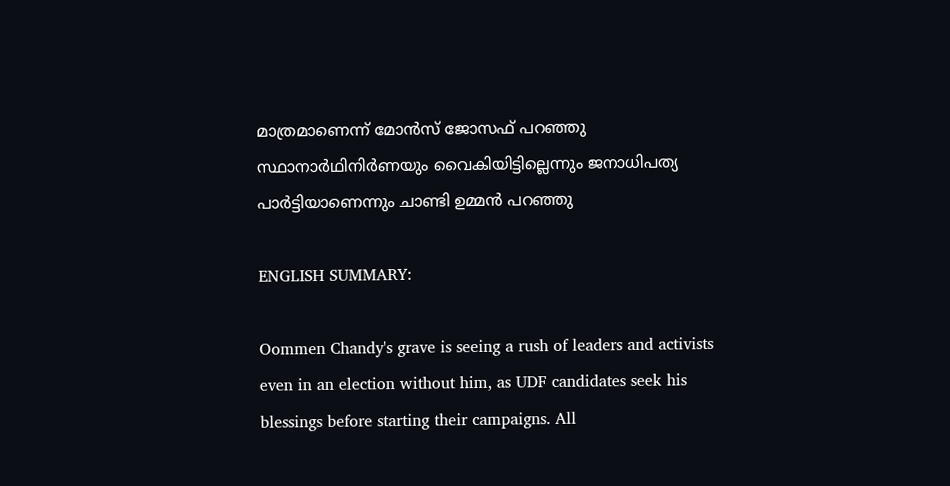മാത്രമാണെന്ന് മോൻസ് ജോസഫ് പറഞ്ഞു സ്ഥാനാർഥിനിർണയും വൈകിയിട്ടില്ലെന്നും ജനാധിപത്യ പാർട്ടിയാണെന്നും ചാണ്ടി ഉമ്മൻ പറഞ്ഞു

ENGLISH SUMMARY:

Oommen Chandy's grave is seeing a rush of leaders and activists even in an election without him, as UDF candidates seek his blessings before starting their campaigns. All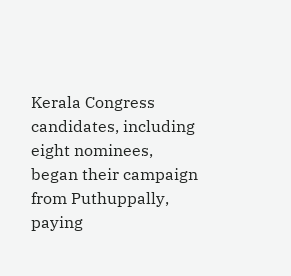Kerala Congress candidates, including eight nominees, began their campaign from Puthuppally, paying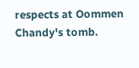respects at Oommen Chandy's tomb.